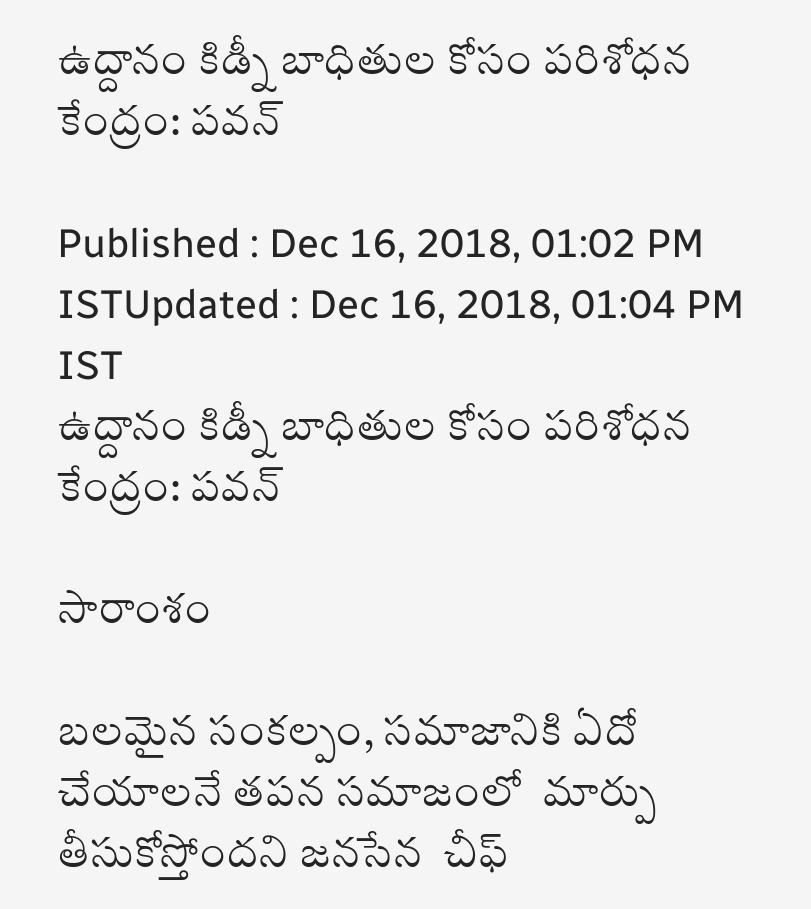ఉద్దానం కిడ్నీ బాధితుల కోసం పరిశోధన కేంద్రం: పవన్

Published : Dec 16, 2018, 01:02 PM ISTUpdated : Dec 16, 2018, 01:04 PM IST
ఉద్దానం కిడ్నీ బాధితుల కోసం పరిశోధన కేంద్రం: పవన్

సారాంశం

బలమైన సంకల్పం, సమాజానికి ఏదో చేయాలనే తపన సమాజంలో  మార్పు తీసుకోస్తోందని జనసేన  చీఫ్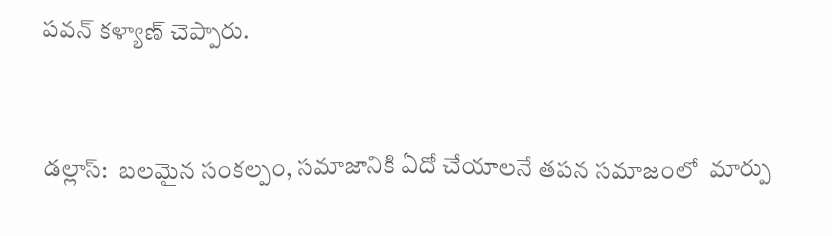పవన్ కళ్యాణ్ చెప్పారు.


డల్లాస్:  బలమైన సంకల్పం, సమాజానికి ఏదో చేయాలనే తపన సమాజంలో  మార్పు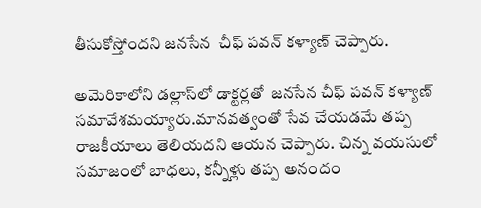తీసుకోస్తోందని జనసేన  చీఫ్ పవన్ కళ్యాణ్ చెప్పారు.

అమెరికాలోని డల్లాస్‌లో డాక్టర్లతో  జనసేన చీఫ్ పవన్ కళ్యాణ్  సమావేశమయ్యారు.మానవత్వంతో సేవ చేయడమే తప్ప రాజకీయాలు తెలియదని ఆయన చెప్పారు. చిన్న వయసులో సమాజంలో బాధలు, కన్నీళ్లు తప్ప అనందం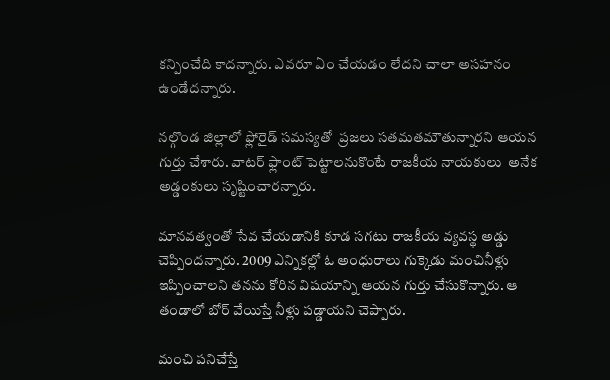కన్పించేది కాదన్నారు. ఎవరూ ఏం చేయడం లేదని చాలా అసహనం ఉండేదన్నారు.

నల్గొండ జిల్లాలో ఫ్లోరైడ్ సమస్యతో  ప్రజలు సతమతమౌతున్నారని ఆయన గుర్తు చేశారు. వాటర్ ఫ్లాంట్ పెట్టాలనుకొంటే రాజకీయ నాయకులు  అనేక అడ్డంకులు సృష్టించారన్నారు.

మానవత్వంతో సేవ చేయడానికి కూడ సగటు రాజకీయ వ్యవస్థ అడ్డు చెప్పిందన్నారు. 2009 ఎన్నికల్లో ఓ అంధురాలు గుక్కెడు మంచినీళ్లు ఇప్పించాలని తనను కోరిన విషయాన్ని ఆయన గుర్తు చేసుకొన్నారు. ఆ తండాలో బోర్ వేయిస్తే నీళ్లు పడ్డాయని చెప్పారు.

మంచి పనిచేస్తే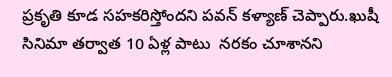ప్రకృతి కూడ సహకరిస్తోందని పవన్ కళ్యాణ్ చెప్పారు.ఖుషీ సినిమా తర్వాత 10 ఏళ్ల పాటు  నరకం చూశానని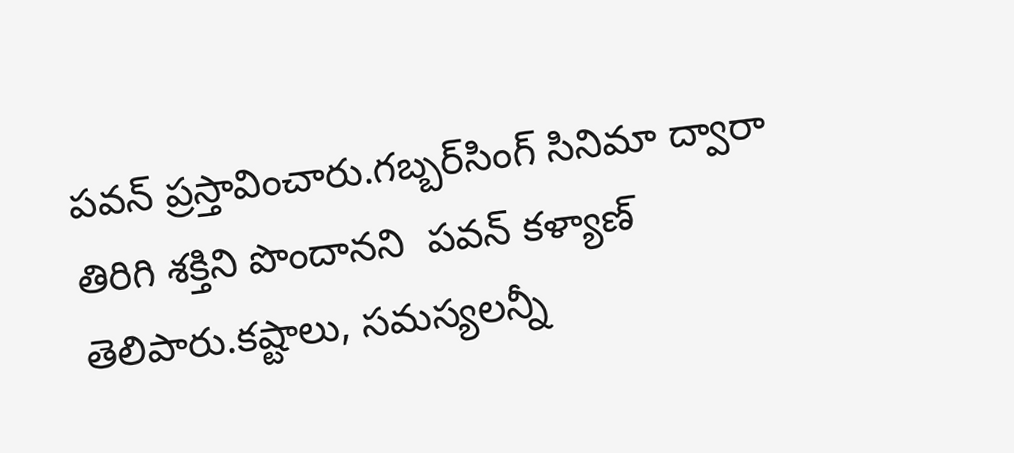పవన్ ప్రస్తావించారు.గబ్బర్‌సింగ్ సినిమా ద్వారా తిరిగి శక్తిని పొందానని  పవన్ కళ్యాణ్ తెలిపారు.కష్టాలు, సమస్యలన్నీ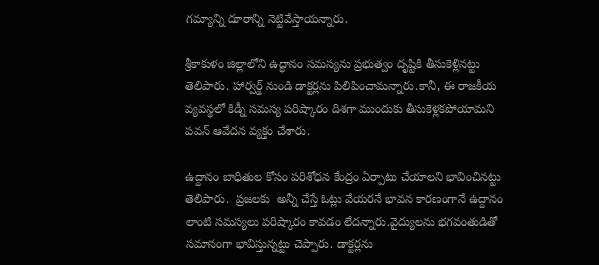గమ్యాన్ని దూరాన్ని నెట్టివేస్తాయన్నారు.

శ్రీకాకుళం జిల్లాలోని ఉద్ధానం సమస్యను ప్రభుత్వం దృష్టికి తీసుకెళ్లినట్టు తెలిపారు. హార్వర్డ్ నుండి డాక్టర్లను పిలిపించామన్నారు.కానీ, ఈ రాజకీయ వ్యవస్థలో కిడ్నీ సమస్య పరిష్కారం దిశగా ముందుకు తీసుకెళ్లకపోయామని పవన్ ఆవేదన వ్యక్తం చేశారు.

ఉద్దానం బాధితుల కోసం పరిశోధన కేంద్రం ఏర్పాటు చేయాలని భావించినట్టు తెలిపారు.  ప్రజలకు  అన్నీ చేస్తే ఓట్లు వేయరనే భావన కారణంగానే ఉద్దానం లాంటి సమస్యలు పరిష్కారం కావడం లేదన్నారు.వైద్యులను భగవంతుడితో సమానంగా భావిస్తున్నట్టు చెప్పారు. డాక్టర్లను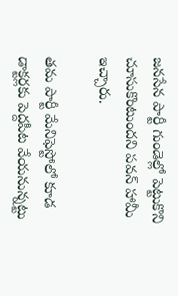జనసేన పార్టీ గుండెల్లో పెట్టుకొని చూసుకొంటుందని పవన్ హామీ ఇచ్చారు.

తమ పార్టీ మేనిఫెస్టోలో కూడ డాక్టర్లకు పెద్దపీట వేయనున్నట్టు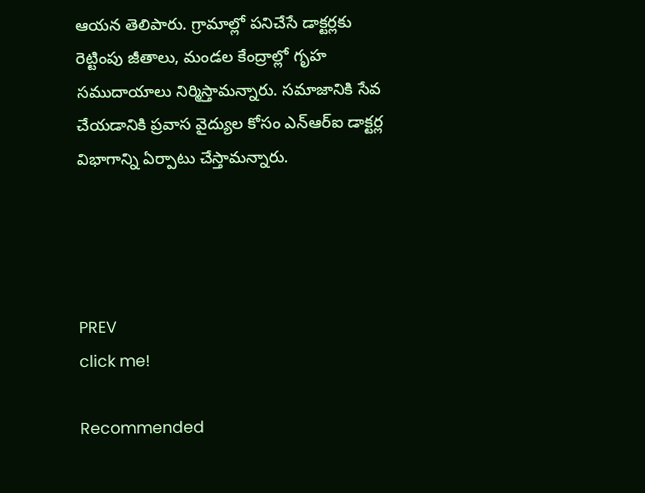ఆయన తెలిపారు. గ్రామాల్లో పనిచేసే డాక్టర్లకు రెట్టింపు జీతాలు, మండల కేంద్రాల్లో గృహ సముదాయాలు నిర్మిస్తామన్నారు. సమాజానికి సేవ చేయడానికి ప్రవాస వైద్యుల కోసం ఎన్ఆర్ఐ డాక్టర్ల విభాగాన్ని ఏర్పాటు చేస్తామన్నారు.




PREV
click me!

Recommended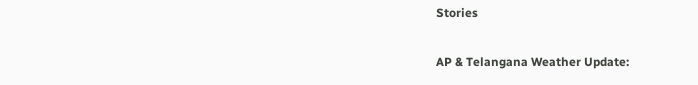Stories

AP & Telangana Weather Update: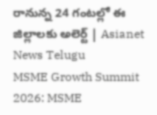రానున్న 24 గంటల్లో ఈ జిల్లాలకు అలెర్ట్ | Asianet News Telugu
MSME Growth Summit 2026: MSME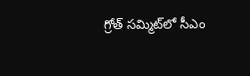గ్రోత్ సమ్మిట్‌లో సీఎం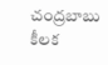చంద్రబాబు కీలక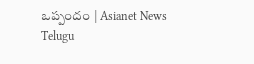ఒప్పందం | Asianet News Telugu